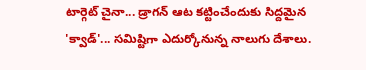టార్గెట్ చైనా... డ్రాగన్ ఆట కట్టించేందుకు సిద్దమైన 'క్వాడ్'... సమిష్టిగా ఎదుర్కోనున్న నాలుగు దేశాలు.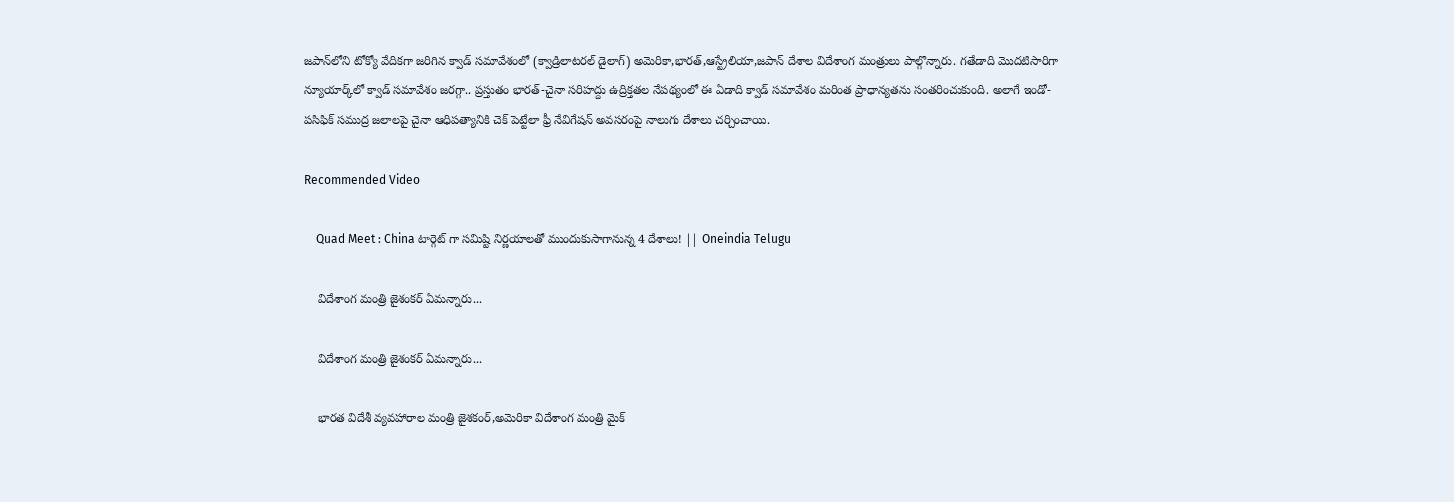జపాన్‌లోని టోక్యో వేదికగా జరిగిన క్వాడ్ సమావేశంలో (క్వాడ్రిలాటరల్ డైలాగ్) అమెరికా,భారత్,ఆస్ట్రేలియా,జపాన్ దేశాల విదేశాంగ మంత్రులు పాల్గొన్నారు. గతేడాది మొదటిసారిగా న్యూయార్క్‌లో క్వాడ్ సమావేశం జరగ్గా.. ప్రస్తుతం భారత్-చైనా సరిహద్దు ఉద్రిక్తతల నేపథ్యంలో ఈ ఏడాది క్వాడ్ సమావేశం మరింత ప్రాధాన్యతను సంతరించుకుంది. అలాగే ఇండో-పసిఫిక్ సముద్ర జలాలపై చైనా ఆధిపత్యానికి చెక్ పెట్టేలా ఫ్రీ నేవిగేషన్ అవసరంపై నాలుగు దేశాలు చర్చించాయి.

Recommended Video

    Quad Meet : China టార్గెట్ గా సమిష్టి నిర్ణయాలతో ముందుకుసాగానున్న 4 దేశాలు! || Oneindia Telugu

    విదేశాంగ మంత్రి జైశంకర్ ఏమన్నారు...

    విదేశాంగ మంత్రి జైశంకర్ ఏమన్నారు...

    భారత విదేశీ వ్యవహారాల మంత్రి జైశకంర్‌,అమెరికా విదేశాంగ మంత్రి మైక్‌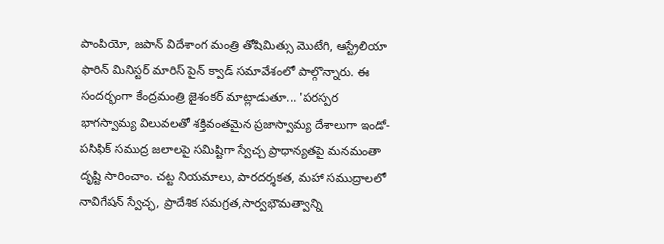పాంపియో, జపాన్‌ విదేశాంగ మంత్రి తోషిమిత్సు మొటేగి, ఆస్ట్రేలియా ఫారిన్‌ మినిస్టర్‌ మారిస్‌ పైన్‌ క్వాడ్ సమావేశంలో పాల్గొన్నారు. ఈ సందర్భంగా కేంద్రమంత్రి జైశంకర్ మాట్లాడుతూ... 'పరస్పర భాగస్వామ్య విలువలతో శక్తివంతమైన ప్రజాస్వామ్య దేశాలుగా ఇండో-పసిఫిక్ సముద్ర జలాలపై సమిష్టిగా స్వేచ్చ ప్రాధాన్యతపై మనమంతా దృష్టి సారించాం. చట్ట నియమాలు, పారదర్శకత, మహా సముద్రాలలో నావిగేషన్ స్వేచ్ఛ, ప్రాదేశిక సమగ్రత,సార్వభౌమత్వాన్ని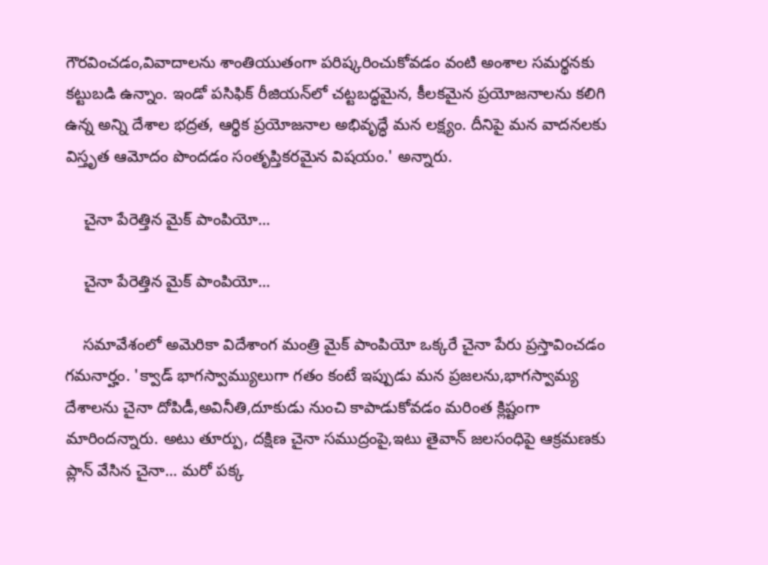గౌరవించడం,వివాదాలను శాంతియుతంగా పరిష్కరించుకోవడం వంటి అంశాల సమర్థనకు కట్టుబడి ఉన్నాం. ఇండో పసిఫిక్ రీజియన్‌లో చట్టబద్ధమైన, కీలకమైన ప్రయోజనాలను కలిగి ఉన్న అన్ని దేశాల భద్రత, ఆర్థిక ప్రయోజనాల అభివృద్ధే మన లక్ష్యం. దీనిపై మన వాదనలకు విస్తృత ఆమోదం పొందడం సంతృప్తికరమైన విషయం.' అన్నారు.

    చైనా పేరెత్తిన మైక్ పాంపియో...

    చైనా పేరెత్తిన మైక్ పాంపియో...

    సమావేశంలో అమెరికా విదేశాంగ మంత్రి మైక్ పాంపియో ఒక్కరే చైనా పేరు ప్రస్తావించడం గమనార్హం. 'క్వాడ్ భాగస్వామ్యులుగా గతం కంటే ఇప్పుడు మన ప్రజలను,భాగస్వామ్య దేశాలను చైనా దోపిడీ,అవినీతి,దూకుడు నుంచి కాపాడుకోవడం మరింత క్లిష్టంగా మారిందన్నారు. అటు తూర్పు, దక్షిణ చైనా సముద్రంపై,ఇటు తైవాన్ జలసంధిపై ఆక్రమణకు ప్లాన్ వేసిన చైనా... మరో పక్క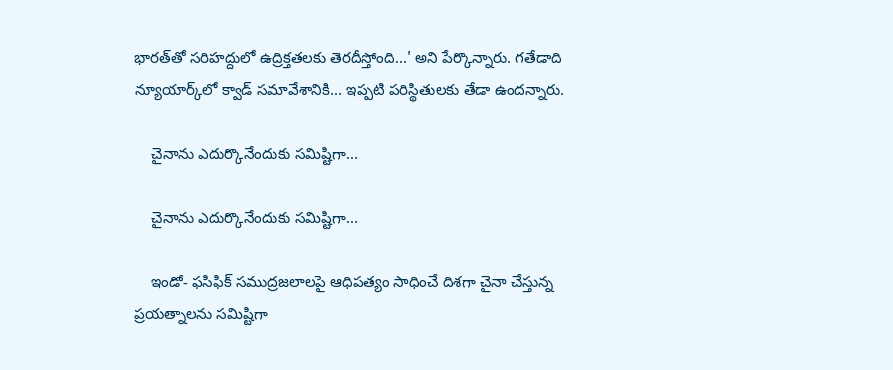భారత్‌తో సరిహద్దులో ఉద్రిక్తతలకు తెరదీస్తోంది...' అని పేర్కొన్నారు. గతేడాది న్యూయార్క్‌లో క్వాడ్ సమావేశానికి... ఇప్పటి పరిస్థితులకు తేడా ఉందన్నారు.

    చైనాను ఎదుర్కొనేందుకు సమిష్టిగా...

    చైనాను ఎదుర్కొనేందుకు సమిష్టిగా...

    ఇండో- ఫసిఫిక్‌ సముద్రజలాలపై ఆధిపత్యం సాధించే దిశగా చైనా చేస్తున్న ప్రయత్నాలను సమిష్టిగా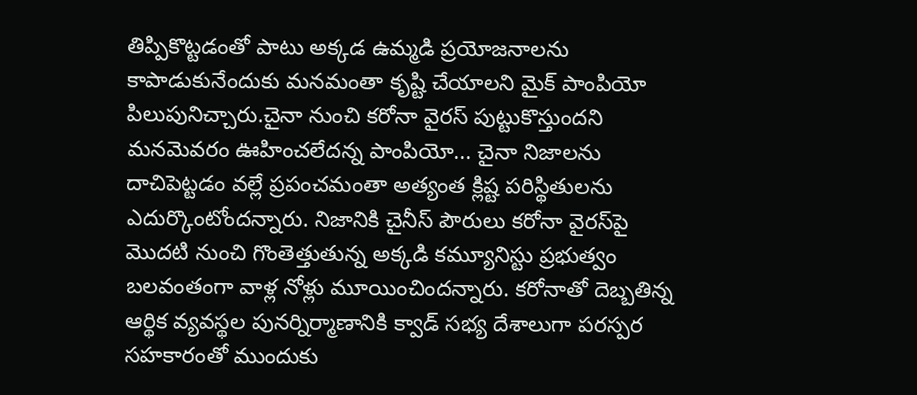తిప్పికొట్టడంతో పాటు అక్కడ ఉమ్మడి ప్రయోజనాలను కాపాడుకునేందుకు మనమంతా కృష్టి చేయాలని మైక్ పాంపియో పిలుపునిచ్చారు.చైనా నుంచి కరోనా వైరస్ పుట్టుకొస్తుందని మనమెవరం ఊహించలేదన్న పాంపియో... చైనా నిజాలను దాచిపెట్టడం వల్లే ప్రపంచమంతా అత్యంత క్లిష్ట పరిస్థితులను ఎదుర్కొంటోందన్నారు. నిజానికి చైనీస్ పౌరులు కరోనా వైరస్‌పై మొదటి నుంచి గొంతెత్తుతున్న అక్కడి కమ్యూనిస్టు ప్రభుత్వం బలవంతంగా వాళ్ల నోళ్లు మూయించిందన్నారు. కరోనాతో దెబ్బతిన్న ఆర్థిక వ్యవస్థల పునర్నిర్మాణానికి క్వాడ్ సభ్య దేశాలుగా పరస్పర సహకారంతో ముందుకు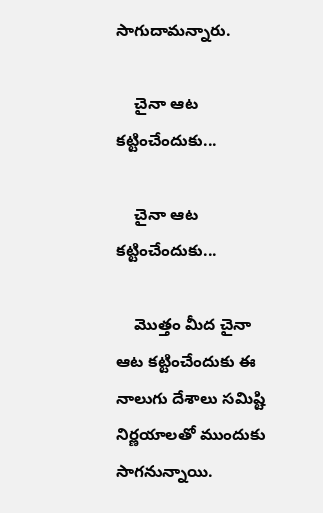సాగుదామన్నారు.

    చైనా ఆట కట్టించేందుకు...

    చైనా ఆట కట్టించేందుకు...

    మొత్తం మీద చైనా ఆట కట్టించేందుకు ఈ నాలుగు దేశాలు సమిష్టి నిర్ణయాలతో ముందుకు సాగనున్నాయి.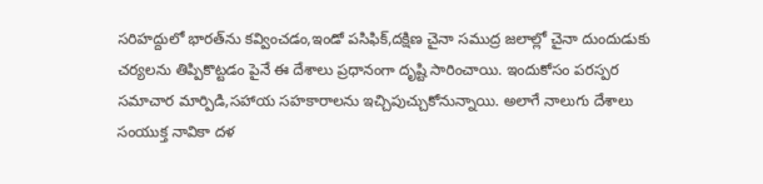సరిహద్దులో భారత్‌ను కవ్వించడం,ఇండో పసిఫిక్,దక్షిణ చైనా సముద్ర జలాల్లో చైనా దుందుడుకు చర్యలను తిప్పికొట్టడం పైనే ఈ దేశాలు ప్రధానంగా దృష్టి సారించాయి. ఇందుకోసం పరస్పర సమాచార మార్పిడి,సహాయ సహకారాలను ఇచ్చిపుచ్చుకోనున్నాయి. అలాగే నాలుగు దేశాలు సంయుక్త నావికా దళ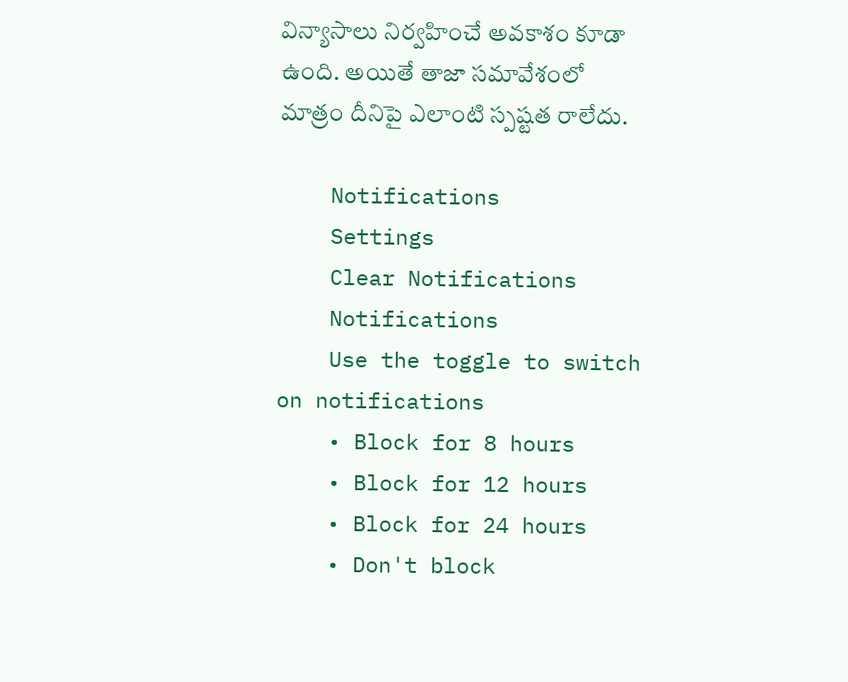విన్యాసాలు నిర్వహించే అవకాశం కూడా ఉంది. అయితే తాజా సమావేశంలో మాత్రం దీనిపై ఎలాంటి స్పష్టత రాలేదు.

    Notifications
    Settings
    Clear Notifications
    Notifications
    Use the toggle to switch on notifications
    • Block for 8 hours
    • Block for 12 hours
    • Block for 24 hours
    • Don't block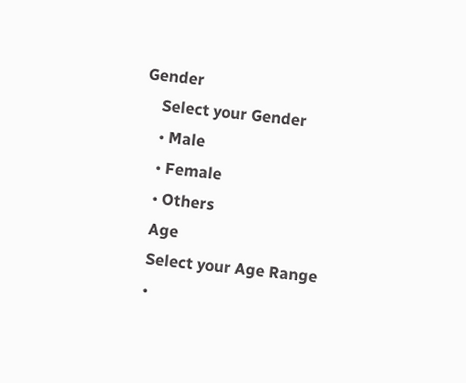Gender
    Select your Gender
    • Male
    • Female
    • Others
    Age
    Select your Age Range
    •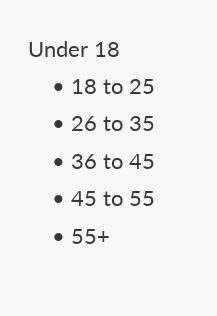Under 18
    • 18 to 25
    • 26 to 35
    • 36 to 45
    • 45 to 55
    • 55+